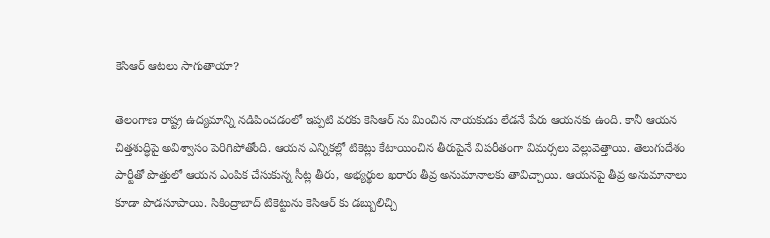కెసిఆర్ ఆటలు సాగుతాయా?

తెలంగాణ రాష్ట్ర ఉద్యమాన్ని నడిపించడంలో ఇప్పటి వరకు కెసిఆర్ ను మించిన నాయకుడు లేడనే పేరు ఆయనకు ఉంది. కానీ ఆయన చిత్తశుద్ధిపై అవిశ్వాసం పెరిగిపోతోంది. ఆయన ఎన్నికల్లో టికెట్లు కేటాయించిన తీరుపైనే విపరీతంగా విమర్సలు వెల్లువెత్తాయి. తెలుగుదేశం పార్టీతో పొత్తులో ఆయన ఎంపిక చేసుకున్న సీట్ల తీరు, అభ్యర్థుల ఖరారు తీవ్ర అనుమానాలకు తావిచ్చాయి. ఆయనపై తీవ్ర అనుమానాలు కూడా పొడసూపాయి. సికింద్రాబాద్ టికెట్టును కెసిఆర్ కు డబ్బులిచ్చి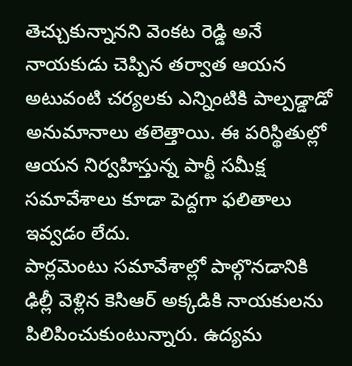తెచ్చుకున్నానని వెంకట రెడ్డి అనే నాయకుడు చెప్పిన తర్వాత ఆయన అటువంటి చర్యలకు ఎన్నింటికి పాల్పడ్డాడో అనుమానాలు తలెత్తాయి. ఈ పరిస్థితుల్లో ఆయన నిర్వహిస్తున్న పార్టీ సమీక్ష సమావేశాలు కూడా పెద్దగా ఫలితాలు ఇవ్వడం లేదు.
పార్లమెంటు సమావేశాల్లో పాల్గొనడానికి ఢిల్లీ వెళ్లిన కెసిఆర్ అక్కడికి నాయకులను పిలిపించుకుంటున్నారు. ఉద్యమ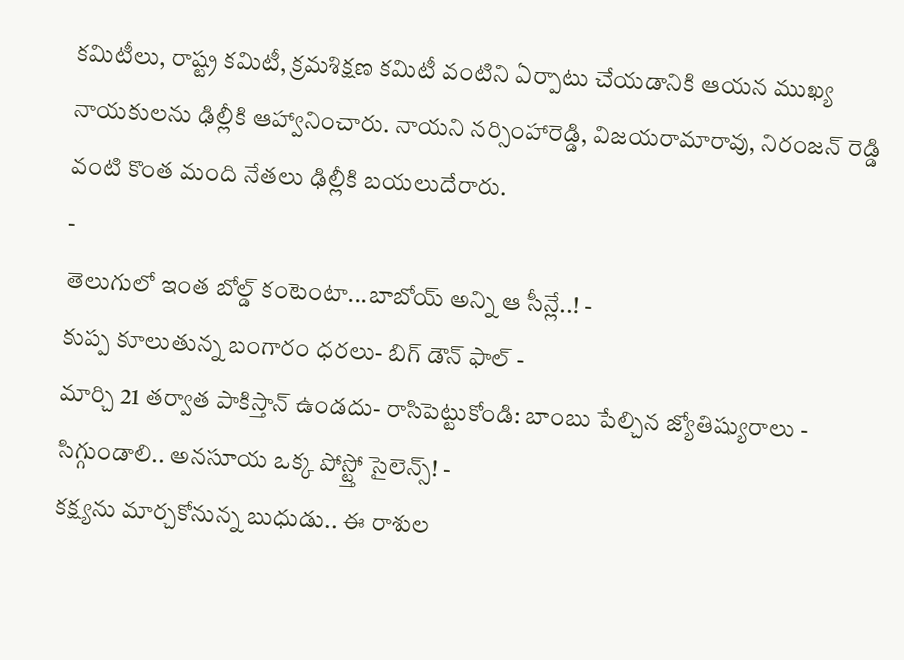కమిటీలు, రాష్ట్ర కమిటీ, క్రమశిక్షణ కమిటీ వంటిని ఏర్పాటు చేయడానికి ఆయన ముఖ్య నాయకులను ఢిల్లీకి ఆహ్వానించారు. నాయని నర్సింహారెడ్డి, విజయరామారావు, నిరంజన్ రెడ్డి వంటి కొంత మంది నేతలు ఢిల్లీకి బయలుదేరారు.
-
తెలుగులో ఇంత బోల్డ్ కంటెంటా...బాబోయ్ అన్ని ఆ సీన్లే..! -
కుప్ప కూలుతున్న బంగారం ధరలు- బిగ్ డౌన్ ఫాల్ -
మార్చి 21 తర్వాత పాకిస్తాన్ ఉండదు- రాసిపెట్టుకోండి: బాంబు పేల్చిన జ్యోతిష్యురాలు -
సిగ్గుండాలి.. అనసూయ ఒక్క పోస్ట్తో సైలెన్స్! -
కక్ష్యను మార్చకోనున్న బుధుడు.. ఈ రాశుల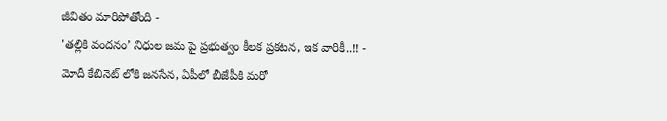జీవితం మారిపోతోంది -
'తల్లికి వందనం’ నిధుల జమ పై ప్రభుత్వం కీలక ప్రకటన, ఇక వారికీ..!! -
మోదీ కేబినెట్ లోకి జనసేన, ఏపీలో బీజేపీకి మరో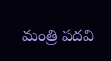మంత్రి పదవి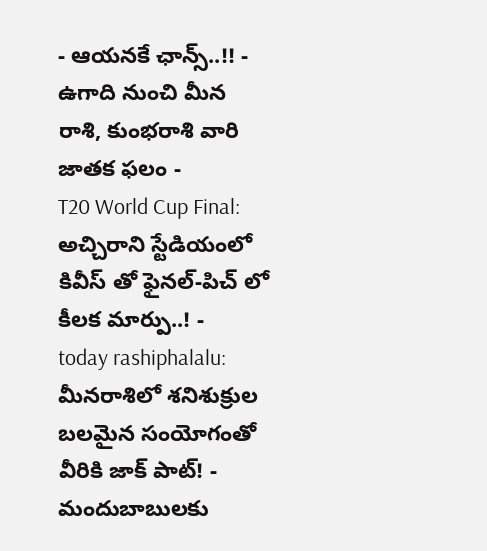- ఆయనకే ఛాన్స్..!! -
ఉగాది నుంచి మీన రాశి, కుంభరాశి వారి జాతక ఫలం -
T20 World Cup Final: అచ్చిరాని స్టేడియంలో కివీస్ తో ఫైనల్-పిచ్ లో కీలక మార్పు..! -
today rashiphalalu: మీనరాశిలో శనిశుక్రుల బలమైన సంయోగంతో వీరికి జాక్ పాట్! -
మందుబాబులకు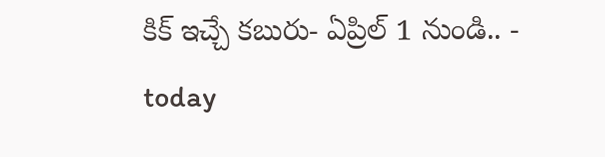కిక్ ఇచ్చే కబురు- ఏప్రిల్ 1 నుండి.. -
today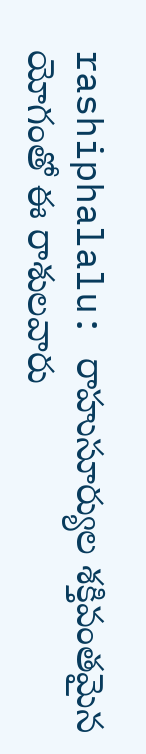rashiphalalu: రాహుసూర్యుల శక్తివంతమైన యోగంతో ఈ రాశులవారు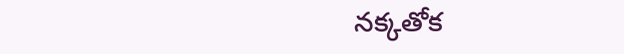నక్కతోక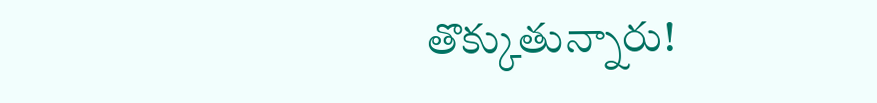తొక్కుతున్నారు!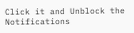Click it and Unblock the Notifications